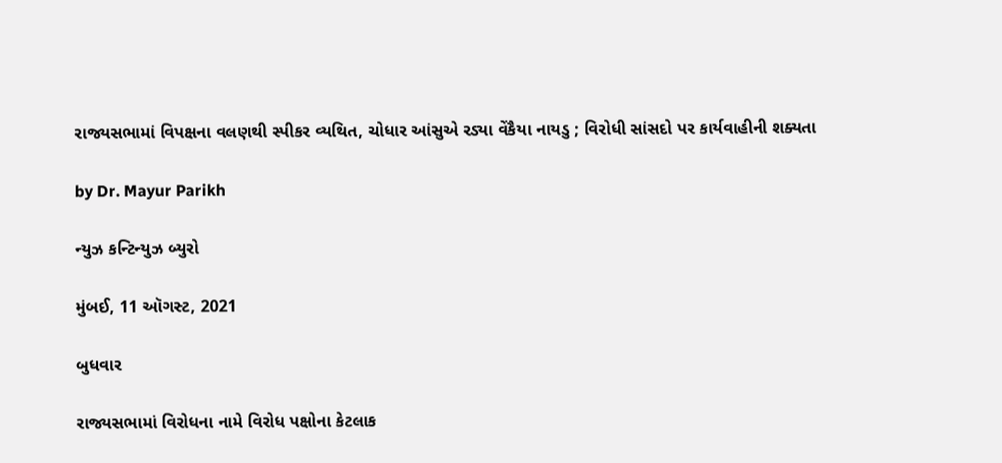રાજ્યસભામાં વિપક્ષના વલણથી સ્પીકર વ્યથિત, ચોધાર આંસુએ રડ્યા વેંકૈયા નાયડુ ; વિરોધી સાંસદો પર કાર્યવાહીની શક્યતા

by Dr. Mayur Parikh

ન્યુઝ કન્ટિન્યુઝ બ્યુરો

મુંબઈ, 11 ઑગસ્ટ, 2021

બુધવાર

રાજ્યસભામાં વિરોધના નામે વિરોધ પક્ષોના કેટલાક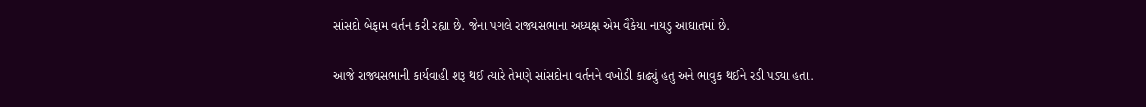સાંસદો બેફામ વર્તન કરી રહ્યા છે. જેના પગલે રાજ્યસભાના અધ્યક્ષ એમ વૈકેયા નાયડુ આઘાતમાં છે.

આજે રાજ્યસભાની કાર્યવાહી શરૂ થઈ ત્યારે તેમણે સાંસદોના વર્તનને વખોડી કાઢ્યું હતુ અને ભાવુક થઈને રડી પડ્યા હતા.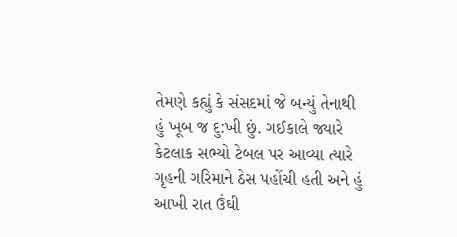તેમણે કહ્યું કે સંસદમાં જે બન્યું તેનાથી હું ખૂબ જ દુ:ખી છું. ગઈકાલે જ્યારે કેટલાક સભ્યો ટેબલ પર આવ્યા ત્યારે ગૃહની ગરિમાને ઠેસ પહોંચી હતી અને હું આખી રાત ઉંઘી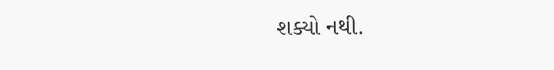શક્યો નથી.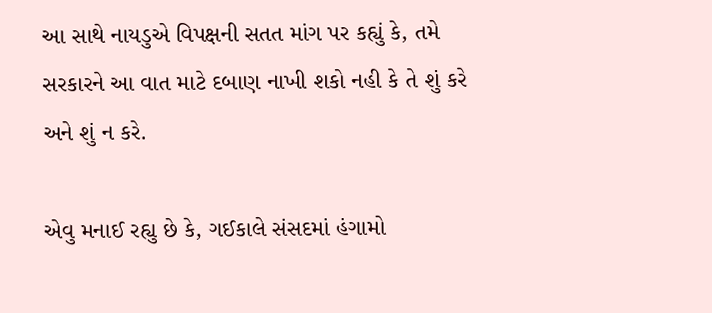આ સાથે નાયડુએ વિપક્ષની સતત માંગ પર કહ્યું કે, તમે સરકારને આ વાત માટે દબાણ નાખી શકો નહી કે તે શું કરે અને શું ન કરે.

એવુ મનાઈ રહ્યુ છે કે, ગઈકાલે સંસદમાં હંગામો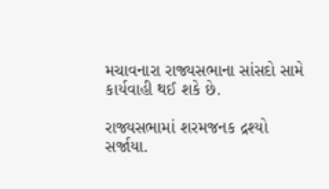મચાવનારા રાજ્યસભાના સાંસદો સામે કાર્યવાહી થઈ શકે છે.

રાજ્યસભામાં શરમજનક દ્રશ્યો સર્જાયા.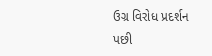ઉગ્ર વિરોધ પ્રદર્શન પછી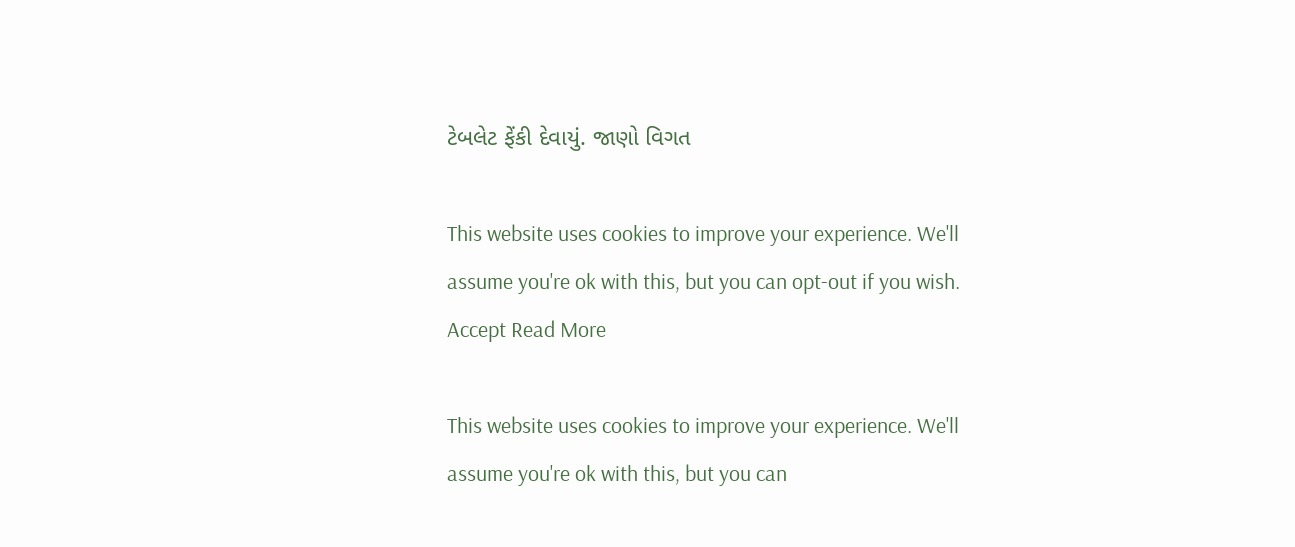ટેબલેટ ફેંકી દેવાયું. જાણો વિગત

This website uses cookies to improve your experience. We'll assume you're ok with this, but you can opt-out if you wish. Accept Read More

This website uses cookies to improve your experience. We'll assume you're ok with this, but you can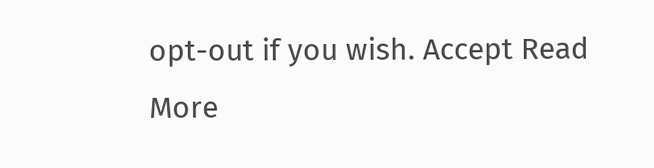opt-out if you wish. Accept Read More